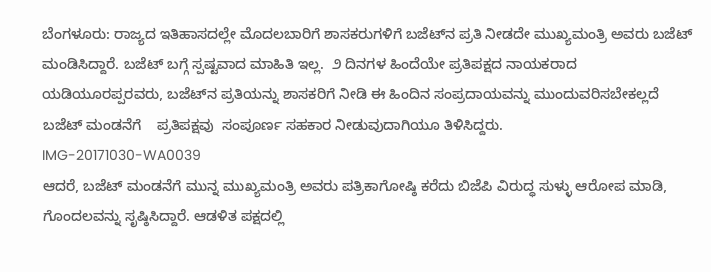ಬೆಂಗಳೂರು: ರಾಜ್ಯದ ಇತಿಹಾಸದಲ್ಲೇ ಮೊದಲಬಾರಿಗೆ ಶಾಸಕರುಗಳಿಗೆ ಬಜೆಟ್‌ನ ಪ್ರತಿ ನೀಡದೇ ಮುಖ್ಯಮಂತ್ರಿ ಅವರು ಬಜೆಟ್ ಮಂಡಿಸಿದ್ದಾರೆ. ಬಜೆಟ್ ಬಗ್ಗೆ ಸ್ಪಷ್ಟವಾದ ಮಾಹಿತಿ ಇಲ್ಲ.  ೨ ದಿನಗಳ ಹಿಂದೆಯೇ ಪ್ರತಿಪಕ್ಷದ ನಾಯಕರಾದ ಯಡಿಯೂರಪ್ಪರವರು, ಬಜೆಟ್‌ನ ಪ್ರತಿಯನ್ನು ಶಾಸಕರಿಗೆ ನೀಡಿ ಈ ಹಿಂದಿನ ಸಂಪ್ರದಾಯವನ್ನು ಮುಂದುವರಿಸಬೇಕಲ್ಲದೆ ಬಜೆಟ್ ಮಂಡನೆಗೆ    ಪ್ರತಿಪಕ್ಷವು  ಸಂಪೂರ್ಣ ಸಹಕಾರ ನೀಡುವುದಾಗಿಯೂ ತಿಳಿಸಿದ್ದರು.
IMG-20171030-WA0039
ಆದರೆ, ಬಜೆಟ್ ಮಂಡನೆಗೆ ಮುನ್ನ ಮುಖ್ಯಮಂತ್ರಿ ಅವರು ಪತ್ರಿಕಾಗೋಷ್ಠಿ ಕರೆದು ಬಿಜೆಪಿ ವಿರುದ್ಧ ಸುಳ್ಳು ಆರೋಪ ಮಾಡಿ, ಗೊಂದಲವನ್ನು ಸೃಷ್ಠಿಸಿದ್ದಾರೆ. ಆಡಳಿತ ಪಕ್ಷದಲ್ಲಿ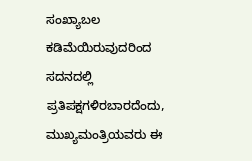ಸಂಖ್ಯಾಬಲ ಕಡಿಮೆಯಿರುವುದರಿಂದ ಸದನದಲ್ಲಿ ಪ್ರತಿಪಕ್ಷಗಳಿರಬಾರದೆಂದು, ಮುಖ್ಯಮಂತ್ರಿಯವರು ಈ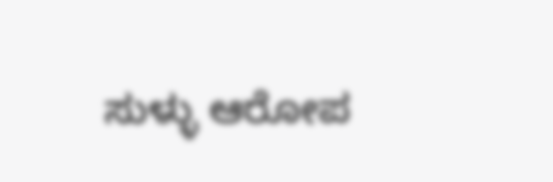ಸುಳ್ಳು ಆರೋಪ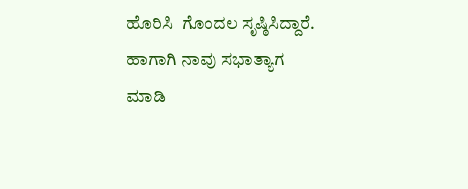ಹೊರಿಸಿ  ಗೊಂದಲ ಸೃಷ್ಠಿಸಿದ್ದಾರೆ.  ಹಾಗಾಗಿ ನಾವು ಸಭಾತ್ಯಾಗ ಮಾಡಿ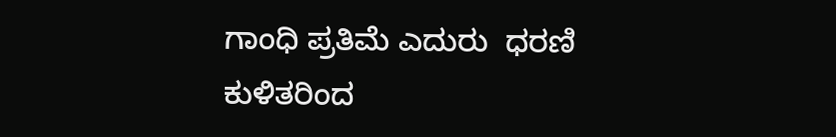ಗಾಂಧಿ ಪ್ರತಿಮೆ ಎದುರು  ಧರಣಿ ಕುಳಿತರಿಂದ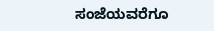ಸಂಜೆಯವರೆಗೂ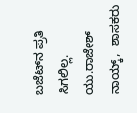ಬಜೆಟ್‌ನ ಪ್ರತಿ ಸಿಗಲಿಲ್ಲ.
ಯು.ರಾಜೇಶ್ ನಾಯ್ಕ್,  ಶಾಸಕರು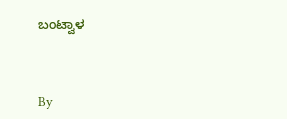ಬಂಟ್ವಾಳ



By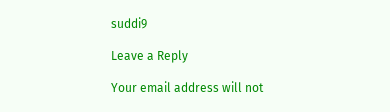suddi9

Leave a Reply

Your email address will not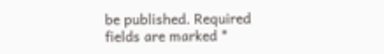be published. Required fields are marked *